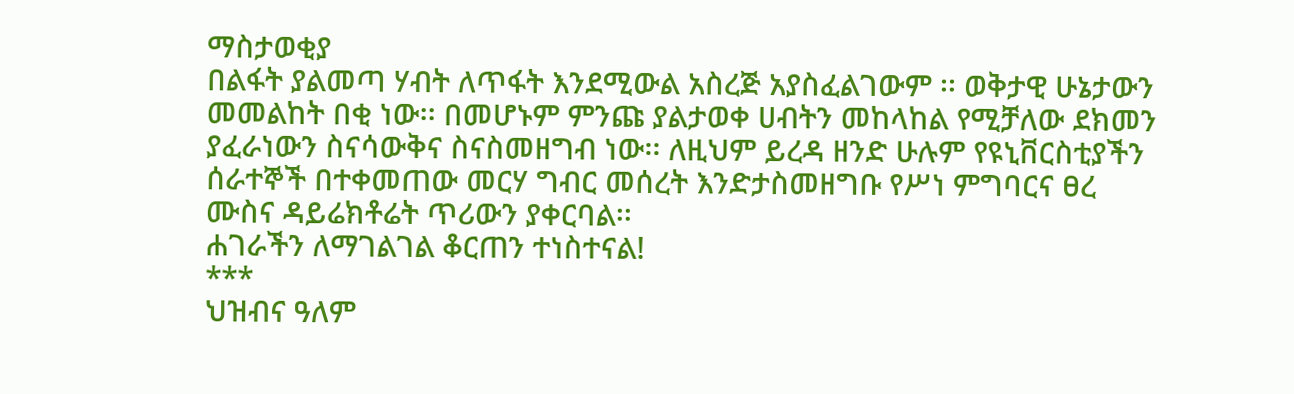ማስታወቂያ
በልፋት ያልመጣ ሃብት ለጥፋት እንደሚውል አስረጅ አያስፈልገውም ፡፡ ወቅታዊ ሁኔታውን መመልከት በቂ ነው፡፡ በመሆኑም ምንጩ ያልታወቀ ሀብትን መከላከል የሚቻለው ደክመን ያፈራነውን ስናሳውቅና ስናስመዘግብ ነው፡፡ ለዚህም ይረዳ ዘንድ ሁሉም የዩኒቨርስቲያችን ሰራተኞች በተቀመጠው መርሃ ግብር መሰረት እንድታስመዘግቡ የሥነ ምግባርና ፀረ ሙስና ዳይሬክቶሬት ጥሪውን ያቀርባል፡፡
ሐገራችን ለማገልገል ቆርጠን ተነስተናል!
***
ህዝብና ዓለም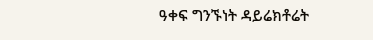ዓቀፍ ግንኙነት ዳይሬክቶሬት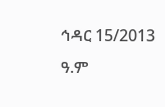ኅዳር 15/2013 ዓ.ም